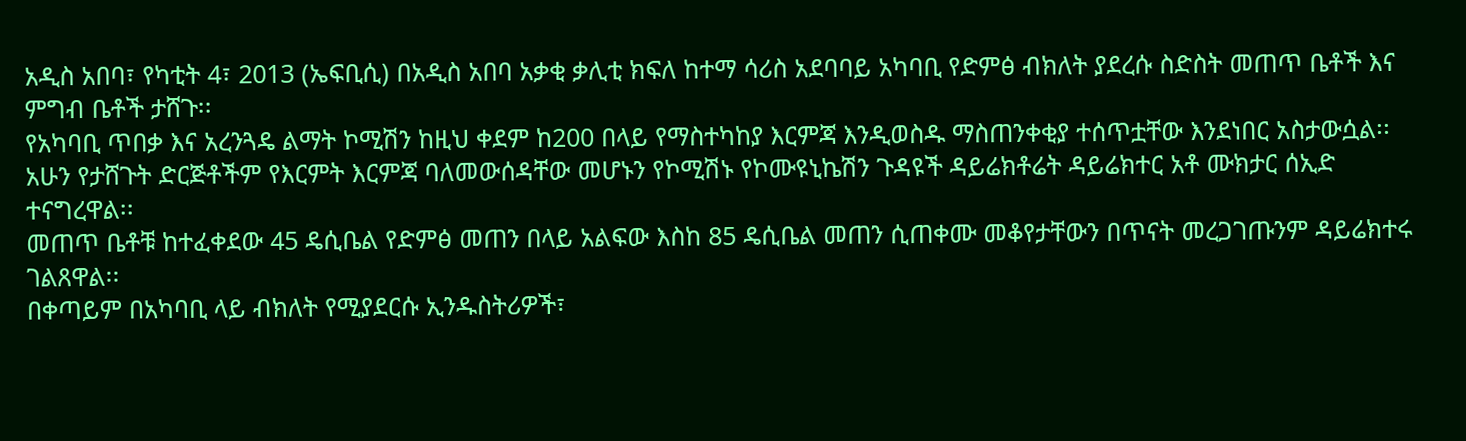አዲስ አበባ፣ የካቲት 4፣ 2013 (ኤፍቢሲ) በአዲስ አበባ አቃቂ ቃሊቲ ክፍለ ከተማ ሳሪስ አደባባይ አካባቢ የድምፅ ብክለት ያደረሱ ስድስት መጠጥ ቤቶች እና ምግብ ቤቶች ታሸጉ፡፡
የአካባቢ ጥበቃ እና አረንጓዴ ልማት ኮሚሽን ከዚህ ቀደም ከ200 በላይ የማስተካከያ እርምጃ እንዲወስዱ ማስጠንቀቂያ ተሰጥቷቸው እንደነበር አስታውሷል፡፡
አሁን የታሸጉት ድርጅቶችም የእርምት እርምጃ ባለመውሰዳቸው መሆኑን የኮሚሽኑ የኮሙዩኒኬሽን ጉዳዩች ዳይሬክቶሬት ዳይሬክተር አቶ ሙክታር ሰኢድ ተናግረዋል፡፡
መጠጥ ቤቶቹ ከተፈቀደው 45 ዴሲቤል የድምፅ መጠን በላይ አልፍው እስከ 85 ዴሲቤል መጠን ሲጠቀሙ መቆየታቸውን በጥናት መረጋገጡንም ዳይሬክተሩ ገልጸዋል፡፡
በቀጣይም በአካባቢ ላይ ብክለት የሚያደርሱ ኢንዱስትሪዎች፣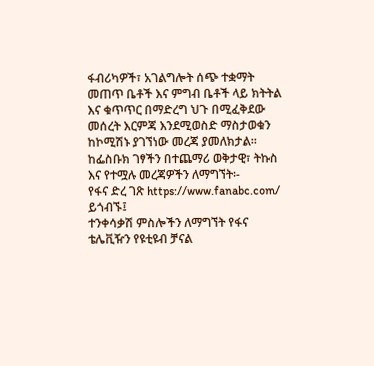ፋብሪካዎች፣ አገልግሎት ሰጭ ተቋማት መጠጥ ቤቶች እና ምግብ ቤቶች ላይ ክትትል እና ቁጥጥር በማድረግ ህጉ በሚፈቅደው መሰረት እርምጃ እንደሚወስድ ማስታወቁን ከኮሚሽኑ ያገኘነው መረጃ ያመለክታል፡፡
ከፌስቡክ ገፃችን በተጨማሪ ወቅታዊ፣ ትኩስ እና የተሟሉ መረጃዎችን ለማግኘት፡-
የፋና ድረ ገጽ https://www.fanabc.com/ ይጎብኙ፤
ተንቀሳቃሽ ምስሎችን ለማግኘት የፋና ቴሌቪዥን የዩቲዩብ ቻናል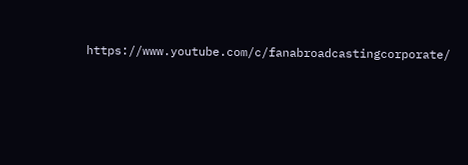https://www.youtube.com/c/fanabroadcastingcorporate/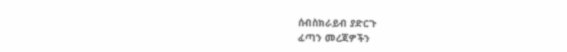ሰብስክራይብ ያድርጉ
ፈጣን መረጃዎችን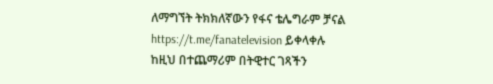ለማግኘት ትክክለኛውን የፋና ቴሌግራም ቻናል https://t.me/fanatelevision ይቀላቀሉ
ከዚህ በተጨማሪም በትዊተር ገጻችን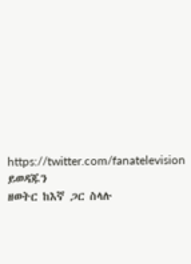https://twitter.com/fanatelevision ይወዳጁን
ዘወትር ከእኛ ጋር ስላሉ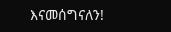እናመሰግናለን!